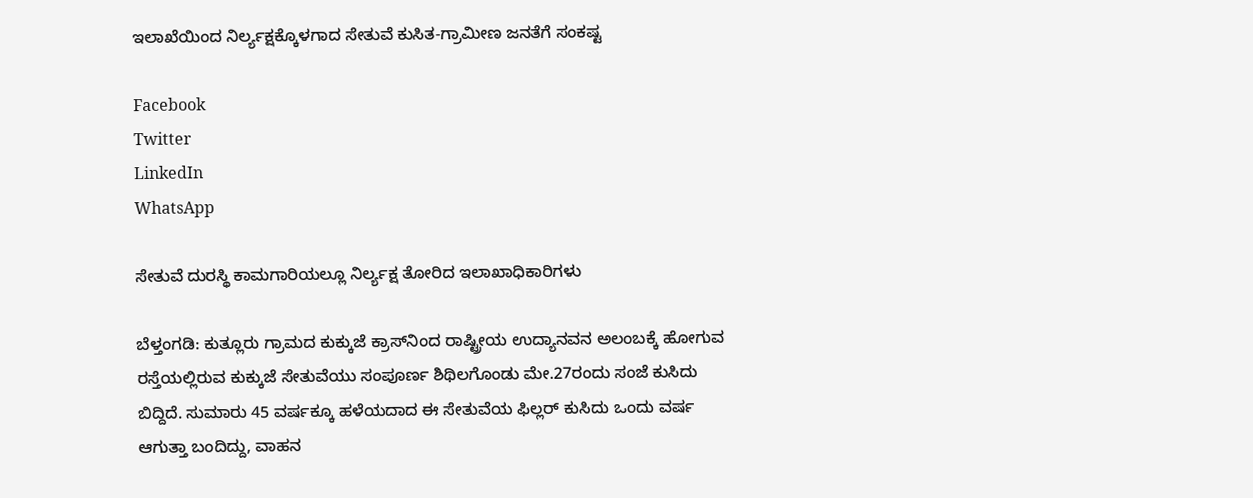ಇಲಾಖೆಯಿಂದ ನಿರ್ಲ್ಯಕ್ಷಕ್ಕೊಳಗಾದ ಸೇತುವೆ ಕುಸಿತ-ಗ್ರಾಮೀಣ ಜನತೆಗೆ ಸಂಕಷ್ಟ

Facebook
Twitter
LinkedIn
WhatsApp

ಸೇತುವೆ ದುರಸ್ಥಿ ಕಾಮಗಾರಿಯಲ್ಲೂ ನಿರ್ಲ್ಯಕ್ಷ ತೋರಿದ ಇಲಾಖಾಧಿಕಾರಿಗಳು

ಬೆಳ್ತಂಗಡಿ: ಕುತ್ಲೂರು ಗ್ರಾಮದ ಕುಕ್ಕುಜೆ ಕ್ರಾಸ್‌ನಿಂದ ರಾಷ್ಟ್ರೀಯ ಉದ್ಯಾನವನ ಅಲಂಬಕ್ಕೆ ಹೋಗುವ ರಸ್ತೆಯಲ್ಲಿರುವ ಕುಕ್ಕುಜೆ ಸೇತುವೆಯು ಸಂಪೂರ್ಣ ಶಿಥಿಲಗೊಂಡು ಮೇ.27ರಂದು ಸಂಜೆ ಕುಸಿದು ಬಿದ್ದಿದೆ. ಸುಮಾರು 45 ವರ್ಷಕ್ಕೂ ಹಳೆಯದಾದ ಈ ಸೇತುವೆಯ ಫಿಲ್ಲರ್ ಕುಸಿದು ಒಂದು ವರ್ಷ ಆಗುತ್ತಾ ಬಂದಿದ್ದು, ವಾಹನ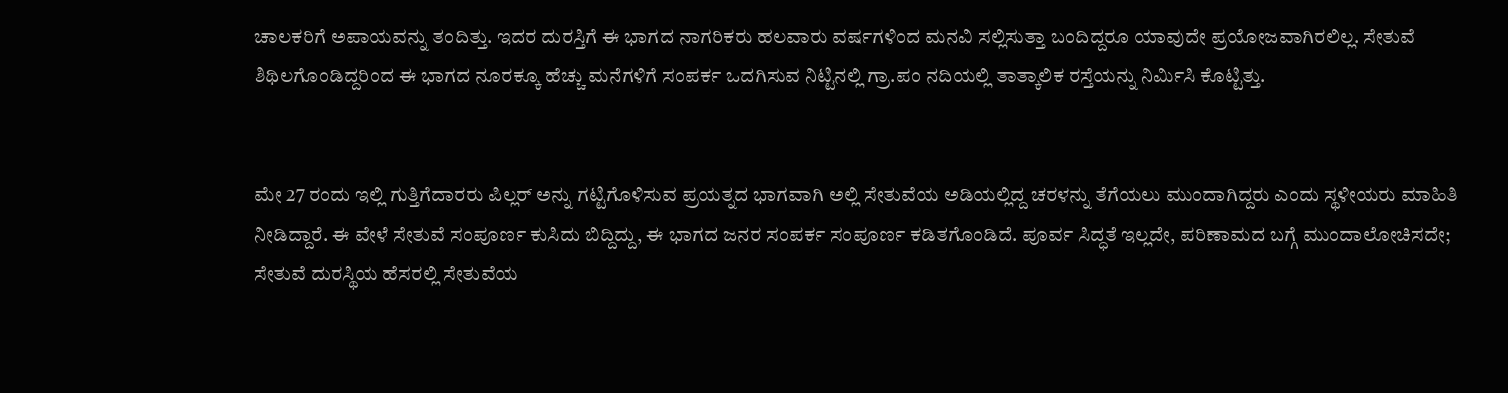ಚಾಲಕರಿಗೆ ಅಪಾಯವನ್ನು ತಂದಿತ್ತು. ಇದರ ದುರಸ್ತಿಗೆ ಈ ಭಾಗದ ನಾಗರಿಕರು ಹಲವಾರು ವರ್ಷಗಳಿಂದ ಮನವಿ ಸಲ್ಲಿಸುತ್ತಾ ಬಂದಿದ್ದರೂ ಯಾವುದೇ ಪ್ರಯೋಜವಾಗಿರಲಿಲ್ಲ. ಸೇತುವೆ ಶಿಥಿಲಗೊಂಡಿದ್ದರಿಂದ ಈ ಭಾಗದ ನೂರಕ್ಕೂ ಹೆಚ್ಚು ಮನೆಗಳಿಗೆ ಸಂಪರ್ಕ ಒದಗಿಸುವ ನಿಟ್ಟಿನಲ್ಲಿ ಗ್ರಾ.ಪಂ ನದಿಯಲ್ಲಿ ತಾತ್ಕಾಲಿಕ ರಸ್ತೆಯನ್ನು ನಿರ್ಮಿಸಿ ಕೊಟ್ಟಿತ್ತು.


ಮೇ 27 ರಂದು ಇಲ್ಲಿ ಗುತ್ತಿಗೆದಾರರು ಪಿಲ್ಲರ್ ಅನ್ನು ಗಟ್ಟಿಗೊಳಿಸುವ ಪ್ರಯತ್ನದ ಭಾಗವಾಗಿ ಅಲ್ಲಿ ಸೇತುವೆಯ ಅಡಿಯಲ್ಲಿದ್ದ ಚರಳನ್ನು ತೆಗೆಯಲು ಮುಂದಾಗಿದ್ದರು ಎಂದು ಸ್ಥಳೀಯರು ಮಾಹಿತಿ ನೀಡಿದ್ದಾರೆ. ಈ ವೇಳೆ ಸೇತುವೆ ಸಂಪೂರ್ಣ ಕುಸಿದು ಬಿದ್ದಿದ್ದು, ಈ ಭಾಗದ ಜನರ ಸಂಪರ್ಕ ಸಂಪೂರ್ಣ ಕಡಿತಗೊಂಡಿದೆ. ಪೂರ್ವ ಸಿದ್ಧತೆ ಇಲ್ಲದೇ, ಪರಿಣಾಮದ ಬಗ್ಗೆ ಮುಂದಾಲೋಚಿಸದೇ; ಸೇತುವೆ ದುರಸ್ಥಿಯ ಹೆಸರಲ್ಲಿ ಸೇತುವೆಯ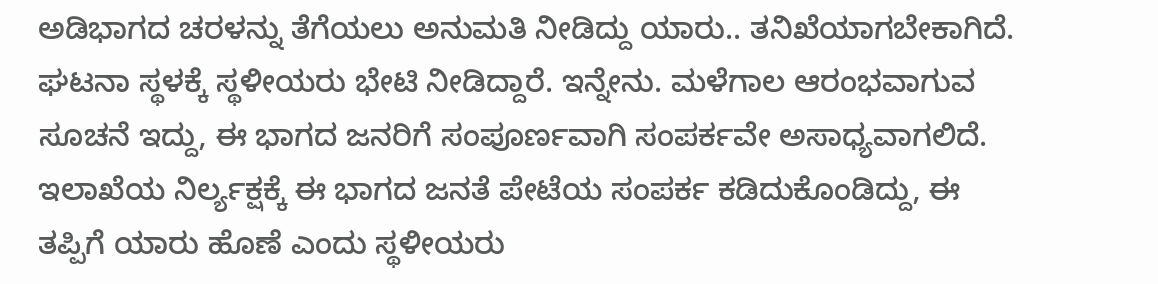ಅಡಿಭಾಗದ ಚರಳನ್ನು ತೆಗೆಯಲು ಅನುಮತಿ ನೀಡಿದ್ದು ಯಾರು.. ತನಿಖೆಯಾಗಬೇಕಾಗಿದೆ. ಘಟನಾ ಸ್ಥಳಕ್ಕೆ ಸ್ಥಳೀಯರು ಭೇಟಿ ನೀಡಿದ್ದಾರೆ. ಇನ್ನೇನು. ಮಳೆಗಾಲ ಆರಂಭವಾಗುವ ಸೂಚನೆ ಇದ್ದು, ಈ ಭಾಗದ ಜನರಿಗೆ ಸಂಪೂರ್ಣವಾಗಿ ಸಂಪರ್ಕವೇ ಅಸಾಧ್ಯವಾಗಲಿದೆ. ಇಲಾಖೆಯ ನಿರ್ಲ್ಯಕ್ಷಕ್ಕೆ ಈ ಭಾಗದ ಜನತೆ ಪೇಟೆಯ ಸಂಪರ್ಕ ಕಡಿದುಕೊಂಡಿದ್ದು, ಈ ತಪ್ಪಿಗೆ ಯಾರು ಹೊಣೆ ಎಂದು ಸ್ಥಳೀಯರು‌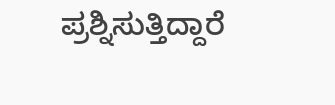ಪ್ರಶ್ನಿಸುತ್ತಿದ್ದಾರೆ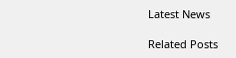Latest News

Related Posts